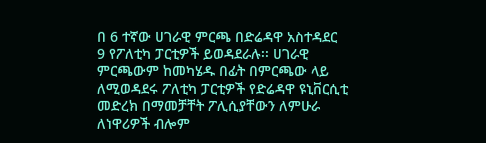በ 6 ተኛው ሀገራዊ ምርጫ በድሬዳዋ አስተዳደር 9 የፖለቲካ ፓርቲዎች ይወዳደራሉ፡፡ ሀገራዊ ምርጫውም ከመካሄዱ በፊት በምርጫው ላይ ለሚወዳደሩ ፖለቲካ ፓርቲዎች የድሬዳዋ ዩኒቨርሲቲ መድረክ በማመቻቸት ፖሊሲያቸውን ለምሁራ ለነዋሪዎች ብሎም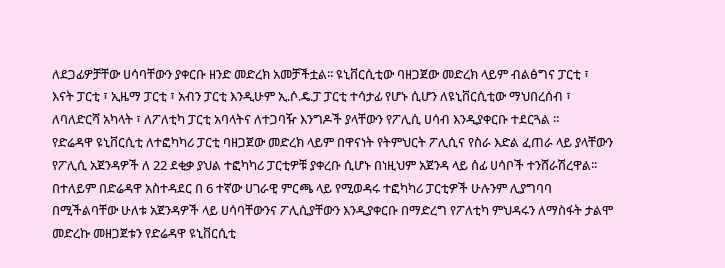ለደጋፊዎቻቸው ሀሳባቸውን ያቀርቡ ዘንድ መድረክ አመቻችቷል፡፡ ዩኒቨርሲቲው ባዘጋጀው መድረክ ላይም ብልፅግና ፓርቲ ፣ እናት ፓርቲ ፣ ኢዜማ ፓርቲ ፣ አብን ፓርቲ እንዲሁም ኢ.ሶ.ዴ.ፓ ፓርቲ ተሳታፊ የሆኑ ሲሆን ለዩኒቨርሲቲው ማህበረሰብ ፣ ለባለድርሻ አካላት ፣ ለፖለቲካ ፓርቲ አባላትና ለተጋባዥ እንግዶች ያላቸውን የፖሊሲ ሀሳብ እንዲያቀርቡ ተደርጓል ፡፡
የድሬዳዋ ዩኒቨርሲቲ ለተፎካካሪ ፓርቲ ባዘጋጀው መድረክ ላይም በዋናነት የትምህርት ፖሊሲና የስራ እድል ፈጠራ ላይ ያላቸውን የፖሊሲ አጀንዳዎች ለ 22 ደቂቃ ያህል ተፎካካሪ ፓርቲዎቹ ያቀረቡ ሲሆኑ በነዚህም አጀንዳ ላይ ሰፊ ሀሳቦች ተንሸራሽረዋል፡፡ በተለይም በድሬዳዋ አስተዳደር በ 6 ተኛው ሀገራዊ ምርጫ ላይ የሚወዳሩ ተፎካካሪ ፓርቲዎች ሁሉንም ሊያግባባ በሚችልባቸው ሁለቱ አጀንዳዎች ላይ ሀሳባቸውንና ፖሊሲያቸውን እንዲያቀርቡ በማድረግ የፖለቲካ ምህዳሩን ለማስፋት ታልሞ መድረኩ መዘጋጀቱን የድሬዳዋ ዩኒቨርሲቲ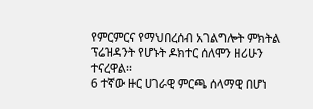የምርምርና የማህበረሰብ አገልግሎት ምክትል ፕሬዝዳንት የሆኑት ዶክተር ሰለሞን ዘሪሁን ተናረዋል፡፡
6 ተኛው ዙር ሀገራዊ ምርጫ ሰላማዊ በሆነ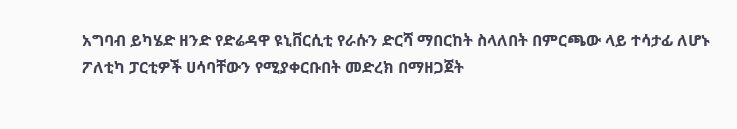አግባብ ይካሄድ ዘንድ የድሬዳዋ ዩኒቨርሲቲ የራሱን ድርሻ ማበርከት ስላለበት በምርጫው ላይ ተሳታፊ ለሆኑ ፖለቲካ ፓርቲዎች ሀሳባቸውን የሚያቀርቡበት መድረክ በማዘጋጀት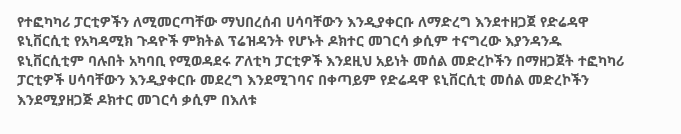የተፎካካሪ ፓርቲዎችን ለሚመርጣቸው ማህበረሰብ ሀሳባቸውን እንዲያቀርቡ ለማድረግ እንደተዘጋጀ የድሬዳዋ ዩኒቨርሲቲ የአካዳሚክ ጉዳዮች ምክትል ፕሬዝዳንት የሆኑት ዶክተር መገርሳ ቃሲም ተናግረው እያንዳንዱ ዩኒቨርሲቲም ባሉበት አካባቢ የሚወዳደሩ ፖለቲካ ፓርቲዎች እንደዚህ አይነት መሰል መድረኮችን በማዘጋጀት ተፎካካሪ ፓርቲዎች ሀሳባቸውን እንዲያቀርቡ መደረግ እንደሚገባና በቀጣይም የድሬዳዋ ዩኒቨርሲቲ መሰል መድረኮችን እንደሚያዘጋጅ ዶክተር መገርሳ ቃሲም በእለቱ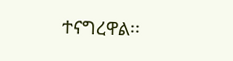ተናግረዋል፡፡